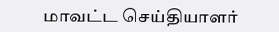மாவட்ட செய்தியாளர்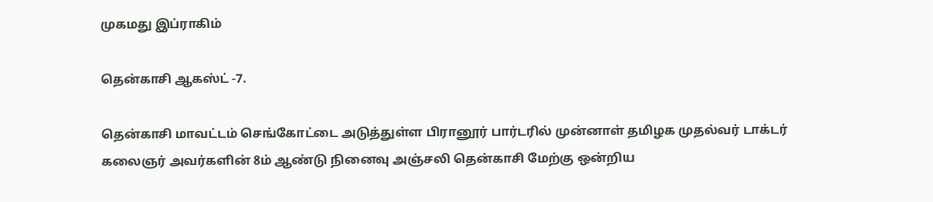முகமது இப்ராகிம்

தென்காசி ஆகஸ்ட் -7.

தென்காசி மாவட்டம் செங்கோட்டை அடுத்துள்ள பிரானூர் பார்டரில் முன்னாள் தமிழக முதல்வர் டாக்டர் கலைஞர் அவர்களின் 8ம் ஆண்டு நினைவு அஞ்சலி தென்காசி மேற்கு ஒன்றிய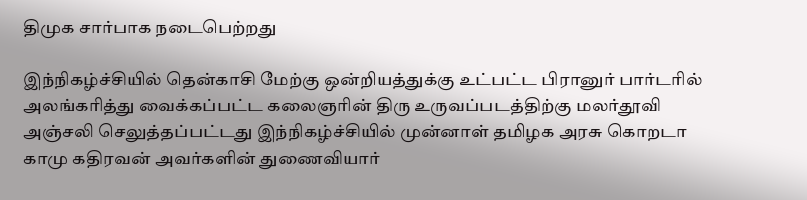திமுக சார்பாக நடைபெற்றது

இந்நிகழ்ச்சியில் தென்காசி மேற்கு ஒன்றியத்துக்கு உட்பட்ட பிரானுர் பார்டரில் அலங்கரித்து வைக்கப்பட்ட கலைஞரின் திரு உருவப்படத்திற்கு மலர்தூவி அஞ்சலி செலுத்தப்பட்டது இந்நிகழ்ச்சியில் முன்னாள் தமிழக அரசு கொறடா காமு கதிரவன் அவர்களின் துணைவியார்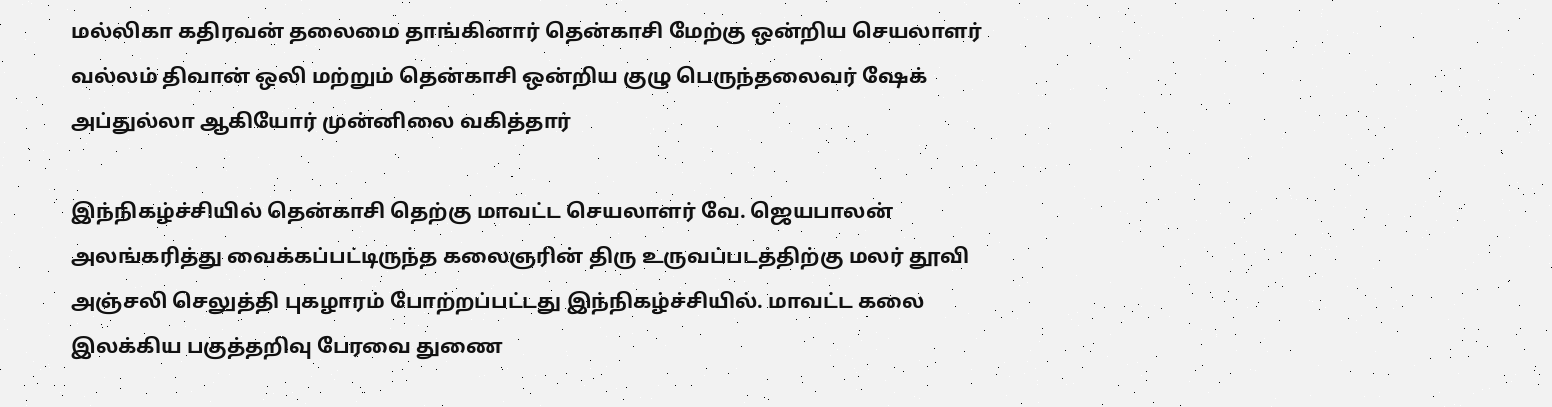மல்லிகா கதிரவன் தலைமை தாங்கினார் தென்காசி மேற்கு ஒன்றிய செயலாளர் வல்லம் திவான் ஒலி மற்றும் தென்காசி ஒன்றிய குழு பெருந்தலைவர் ஷேக் அப்துல்லா ஆகியோர் முன்னிலை வகித்தார்

இந்நிகழ்ச்சியில் தென்காசி தெற்கு மாவட்ட செயலாளர் வே. ஜெயபாலன் அலங்கரித்து வைக்கப்பட்டிருந்த கலைஞரின் திரு உருவப்படத்திற்கு மலர் தூவி அஞ்சலி செலுத்தி புகழாரம் போற்றப்பட்டது இந்நிகழ்ச்சியில். மாவட்ட கலை இலக்கிய பகுத்தறிவு பேரவை துணை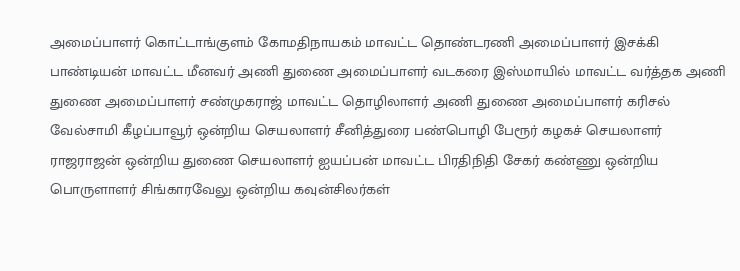அமைப்பாளர் கொட்டாங்குளம் கோமதிநாயகம் மாவட்ட தொண்டரணி அமைப்பாளர் இசக்கி பாண்டியன் மாவட்ட மீனவர் அணி துணை அமைப்பாளர் வடகரை இஸ்மாயில் மாவட்ட வர்த்தக அணி துணை அமைப்பாளர் சண்முகராஜ் மாவட்ட தொழிலாளர் அணி துணை அமைப்பாளர் கரிசல் வேல்சாமி கீழப்பாவூர் ஒன்றிய செயலாளர் சீனித்துரை பண்பொழி பேரூர் கழகச் செயலாளர் ராஜராஜன் ஒன்றிய துணை செயலாளர் ஐயப்பன் மாவட்ட பிரதிநிதி சேகர் கண்ணு ஒன்றிய பொருளாளர் சிங்காரவேலு ஒன்றிய கவுன்சிலர்கள்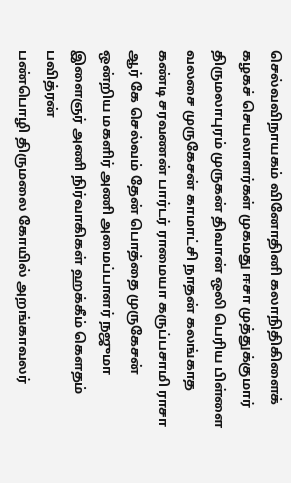செல்வவிநாயகம் வினோதினி கலாநிதிகிளைக் கழகச் செயலாளர்கள் முகமது ஈசா முத்துக்குமார் திருமலாபுரம் முருகன் திவான் ஒலி பெரிய பிள்ளை வலசை முருகேசன் காமாட்சி நாதன் கலங்காத கண்டி சரவணன் பார்டர் ராமையா கருப்பசாமி ராசா ஆர் கே செல்வம் தேன் பொத்தை முருகேசன் ஒன்றிய மகளிர் அணி அமைப்பாளர் நஜுமா இளைஞர் அணி நிர்வாகிகள் ஹக்கீம் கௌதம் பவித்ரன்
பண்பொழி திருமலை கோயில் அறங்காவலர்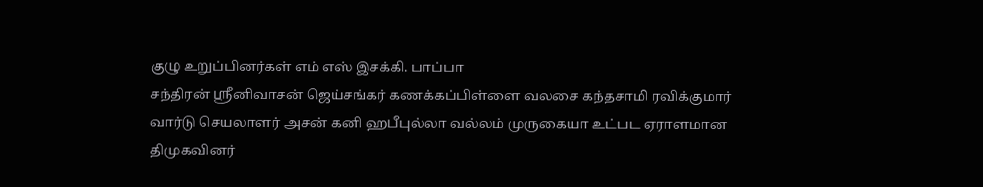குழு உறுப்பினர்கள் எம் எஸ் இசக்கி. பாப்பா
சந்திரன் ஸ்ரீனிவாசன் ஜெய்சங்கர் கணக்கப்பிள்ளை வலசை கந்தசாமி ரவிக்குமார் வார்டு செயலாளர் அசன் கனி ஹபீபுல்லா வல்லம் முருகையா உட்பட ஏராளமான திமுகவினர்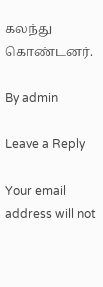கலந்து கொண்டனர்.

By admin

Leave a Reply

Your email address will not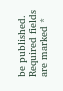be published. Required fields are marked *